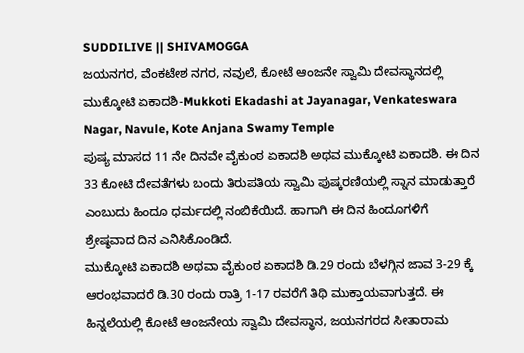SUDDILIVE || SHIVAMOGGA
ಜಯನಗರ, ವೆಂಕಟೇಶ ನಗರ, ನವುಲೆ, ಕೋಟೆ ಆಂಜನೇ ಸ್ವಾಮಿ ದೇವಸ್ಥಾನದಲ್ಲಿ ಮುಕ್ಕೋಟಿ ಏಕಾದಶಿ-Mukkoti Ekadashi at Jayanagar, Venkateswara Nagar, Navule, Kote Anjana Swamy Temple
ಪುಷ್ಯ ಮಾಸದ 11 ನೇ ದಿನವೇ ವೈಕುಂಠ ಏಕಾದಶಿ ಅಥವ ಮುಕ್ಕೋಟಿ ಏಕಾದಶಿ. ಈ ದಿನ 33 ಕೋಟಿ ದೇವತೆಗಳು ಬಂದು ತಿರುಪತಿಯ ಸ್ವಾಮಿ ಪುಷ್ಕರಣಿಯಲ್ಲಿ ಸ್ನಾನ ಮಾಡುತ್ತಾರೆ ಎಂಬುದು ಹಿಂದೂ ಧರ್ಮದಲ್ಲಿ ನಂಬಿಕೆಯಿದೆ. ಹಾಗಾಗಿ ಈ ದಿನ ಹಿಂದೂಗಳಿಗೆ ಶ್ರೇಷ್ಠವಾದ ದಿನ ಎನಿಸಿಕೊಂಡಿದೆ.
ಮುಕ್ಕೋಟಿ ಏಕಾದಶಿ ಅಥವಾ ವೈಕುಂಠ ಏಕಾದಶಿ ಡಿ.29 ರಂದು ಬೆಳಗ್ಗಿನ ಜಾವ 3-29 ಕ್ಕೆ ಆರಂಭವಾದರೆ ಡಿ.30 ರಂದು ರಾತ್ರಿ 1-17 ರವರೆಗೆ ತಿಥಿ ಮುಕ್ತಾಯವಾಗುತ್ತದೆ. ಈ ಹಿನ್ನಲೆಯಲ್ಲಿ ಕೋಟೆ ಆಂಜನೇಯ ಸ್ವಾಮಿ ದೇವಸ್ಥಾನ, ಜಯನಗರದ ಸೀತಾರಾಮ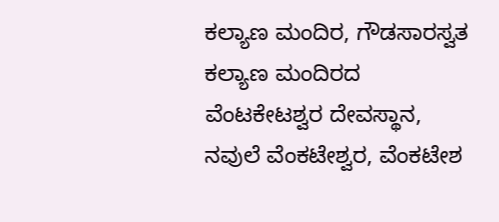ಕಲ್ಯಾಣ ಮಂದಿರ, ಗೌಡಸಾರಸ್ವತ ಕಲ್ಯಾಣ ಮಂದಿರದ ವೆಂಟಕೇಟಶ್ವರ ದೇವಸ್ಥಾನ, ನವುಲೆ ವೆಂಕಟೇಶ್ವರ, ವೆಂಕಟೇಶ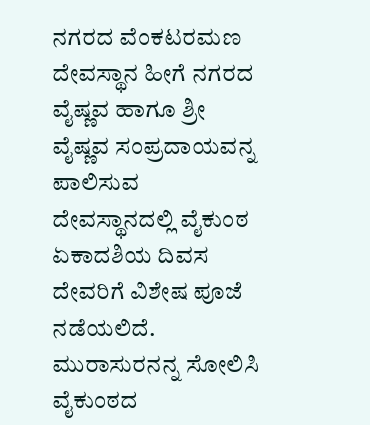ನಗರದ ವೆಂಕಟರಮಣ ದೇವಸ್ಥಾನ ಹೀಗೆ ನಗರದ ವೈಷ್ಣವ ಹಾಗೂ ಶ್ರೀ ವೈಷ್ಣವ ಸಂಪ್ರದಾಯವನ್ನ ಪಾಲಿಸುವ ದೇವಸ್ಥಾನದಲ್ಲಿ ವೈಕುಂಠ ಏಕಾದಶಿಯ ದಿವಸ ದೇವರಿಗೆ ವಿಶೇಷ ಪೂಜೆ ನಡೆಯಲಿದೆ.
ಮುರಾಸುರನನ್ನ ಸೋಲಿಸಿ ವೈಕುಂಠದ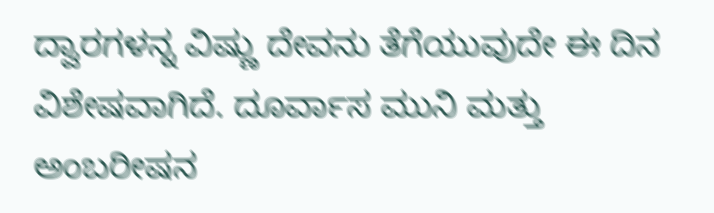ದ್ವಾರಗಳನ್ನ ವಿಷ್ಣು ದೇವನು ತೆಗೆಯುವುದೇ ಈ ದಿನ ವಿಶೇಷವಾಗಿದೆ. ದೂರ್ವಾಸ ಮುನಿ ಮತ್ತು ಅಂಬರೀಷನ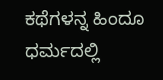ಕಥೆಗಳನ್ನ ಹಿಂದೂ ಧರ್ಮದಲ್ಲಿ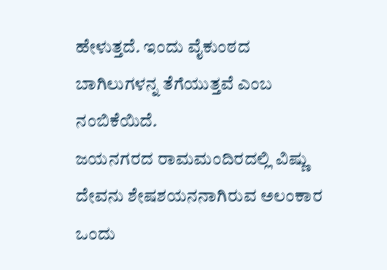ಹೇಳುತ್ತದೆ. ಇಂದು ವೈಕುಂಠದ ಬಾಗಿಲುಗಳನ್ನ ತೆಗೆಯುತ್ತವೆ ಎಂಬ ನಂಬಿಕೆಯಿದೆ.
ಜಯನಗರದ ರಾಮಮಂದಿರದಲ್ಲಿ ವಿಷ್ಣು ದೇವನು ಶೇಷಶಯನನಾಗಿರುವ ಅಲಂಕಾರ ಒಂದು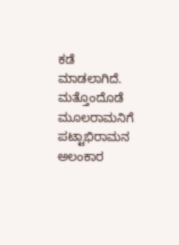ಕಡೆ ಮಾಡಲಾಗಿದೆ. ಮತ್ತೊಂದೊಡೆ ಮೂಲರಾಮನಿಗೆ ಪಟ್ಟಾಭಿರಾಮನ ಅಲಂಕಾರ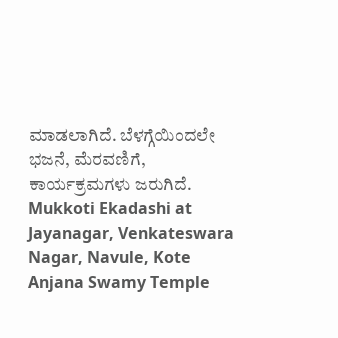ಮಾಡಲಾಗಿದೆ. ಬೆಳಗ್ಗೆಯಿಂದಲೇ ಭಜನೆ, ಮೆರವಣಿಗೆ, ಕಾರ್ಯಕ್ರಮಗಳು ಜರುಗಿದೆ.
Mukkoti Ekadashi at Jayanagar, Venkateswara Nagar, Navule, Kote Anjana Swamy Temple